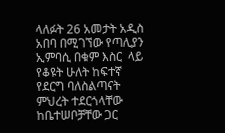ላለፉት 26 አመታት አዲስ አበባ በሚገኘው የጣሊያን ኢምባሲ በቁም እስር  ላይ የቆዩት ሁለት ከፍተኛ የደርግ ባለስልጣናት ምህረት ተደርጎላቸው ከቤተሠቦቻቸው ጋር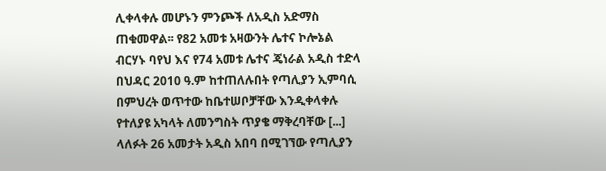ሊቀላቀሉ መሆኑን ምንጮች ለአዲስ አድማስ ጠቁመዋል፡፡ የ82 አመቱ አዛውንት ሌተና ኮሎኔል ብርሃኑ ባየህ እና የ74 አመቱ ሌተና ጄነራል አዲስ ተድላ በህዳር 2010 ዓ.ም ከተጠለሉበት የጣሊያን ኢምባሲ በምህረት ወጥተው ከቤተሠቦቻቸው እንዲቀላቀሉ የተለያዩ አካላት ለመንግስት ጥያቄ ማቅረባቸው [...]
ላለፉት 26 አመታት አዲስ አበባ በሚገኘው የጣሊያን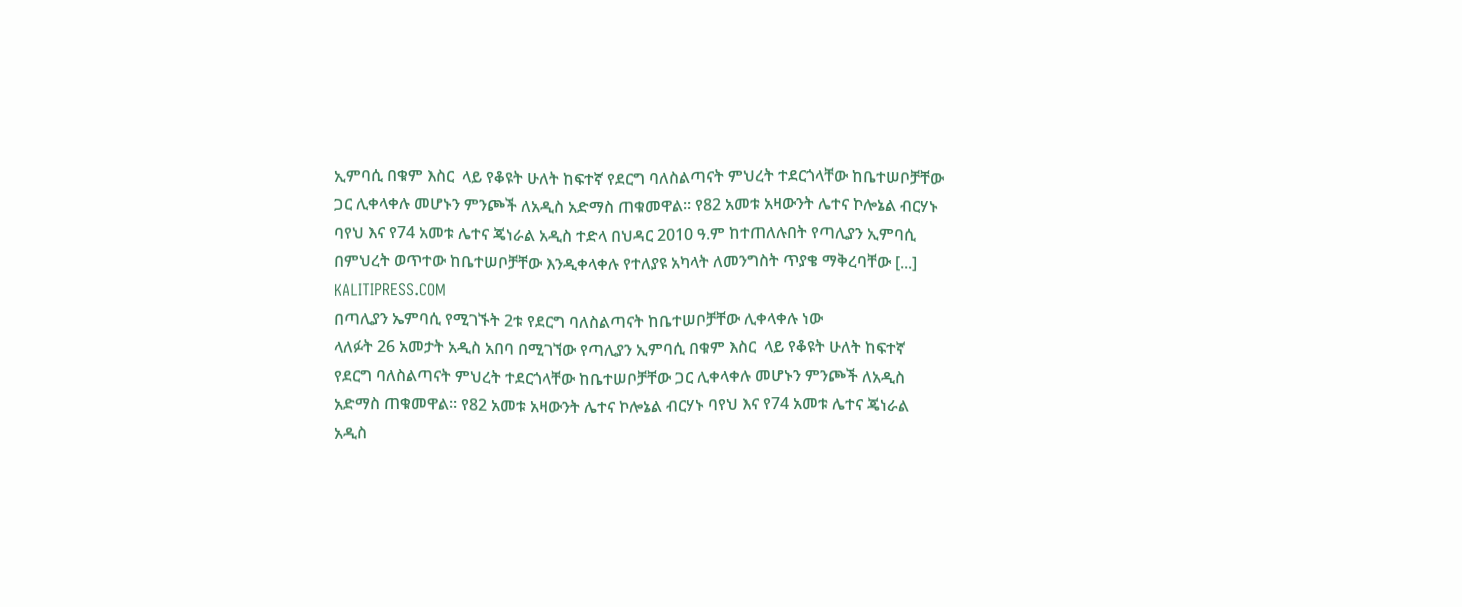ኢምባሲ በቁም እስር  ላይ የቆዩት ሁለት ከፍተኛ የደርግ ባለስልጣናት ምህረት ተደርጎላቸው ከቤተሠቦቻቸው ጋር ሊቀላቀሉ መሆኑን ምንጮች ለአዲስ አድማስ ጠቁመዋል፡፡ የ82 አመቱ አዛውንት ሌተና ኮሎኔል ብርሃኑ ባየህ እና የ74 አመቱ ሌተና ጄነራል አዲስ ተድላ በህዳር 2010 ዓ.ም ከተጠለሉበት የጣሊያን ኢምባሲ በምህረት ወጥተው ከቤተሠቦቻቸው እንዲቀላቀሉ የተለያዩ አካላት ለመንግስት ጥያቄ ማቅረባቸው [...]
KALITIPRESS.COM
በጣሊያን ኤምባሲ የሚገኙት 2ቱ የደርግ ባለስልጣናት ከቤተሠቦቻቸው ሊቀላቀሉ ነው
ላለፉት 26 አመታት አዲስ አበባ በሚገኘው የጣሊያን ኢምባሲ በቁም እስር  ላይ የቆዩት ሁለት ከፍተኛ የደርግ ባለስልጣናት ምህረት ተደርጎላቸው ከቤተሠቦቻቸው ጋር ሊቀላቀሉ መሆኑን ምንጮች ለአዲስ አድማስ ጠቁመዋል፡፡ የ82 አመቱ አዛውንት ሌተና ኮሎኔል ብርሃኑ ባየህ እና የ74 አመቱ ሌተና ጄነራል አዲስ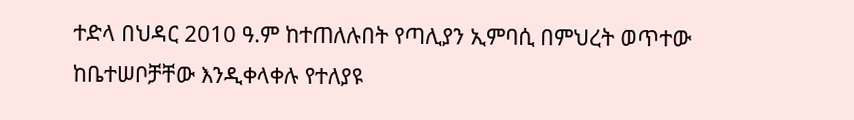ተድላ በህዳር 2010 ዓ.ም ከተጠለሉበት የጣሊያን ኢምባሲ በምህረት ወጥተው ከቤተሠቦቻቸው እንዲቀላቀሉ የተለያዩ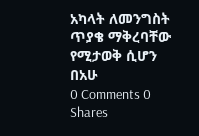አካላት ለመንግስት ጥያቄ ማቅረባቸው የሚታወቅ ሲሆን በአሁ
0 Comments 0 Shares